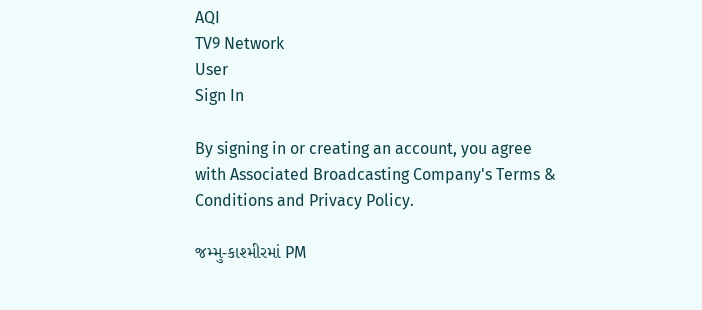AQI
TV9 Network
User
Sign In

By signing in or creating an account, you agree with Associated Broadcasting Company's Terms & Conditions and Privacy Policy.

જમ્મુ-કાશ્મીરમાં PM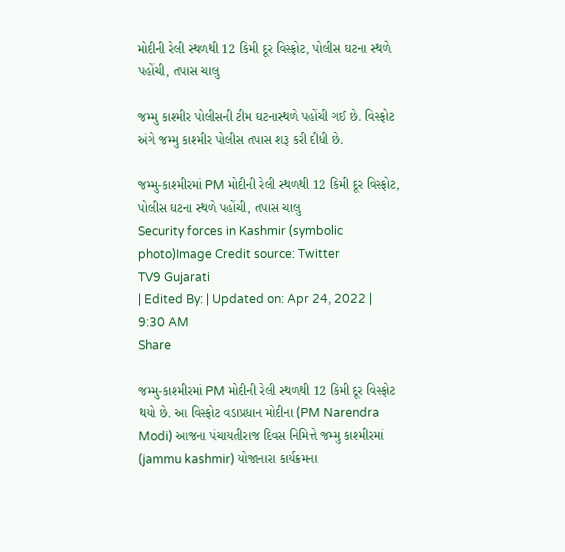મોદીની રેલી સ્થળથી 12 કિમી દૂર વિસ્ફોટ, પોલીસ ઘટના સ્થળે પહોંચી, તપાસ ચાલુ

જમ્મુ કાશ્મીર પોલીસની ટીમ ઘટનાસ્થળે પહોંચી ગઈ છે. વિસ્ફોટ અંગે જમ્મુ કાશ્મીર પોલીસ તપાસ શરૂ કરી દીધી છે.

જમ્મુ-કાશ્મીરમાં PM મોદીની રેલી સ્થળથી 12 કિમી દૂર વિસ્ફોટ, પોલીસ ઘટના સ્થળે પહોંચી, તપાસ ચાલુ
Security forces in Kashmir (symbolic photo)Image Credit source: Twitter
TV9 Gujarati
| Edited By: | Updated on: Apr 24, 2022 | 9:30 AM
Share

જમ્મુ-કાશ્મીરમાં PM મોદીની રેલી સ્થળથી 12 કિમી દૂર વિસ્ફોટ થયો છે. આ વિસ્ફોટ વડાપ્રધાન મોદીના (PM Narendra Modi) આજના પંચાયતીરાજ દિવસ નિમિત્તે જમ્મુ કાશ્મીરમાં  (jammu kashmir) યોજાનારા કાર્યક્રમના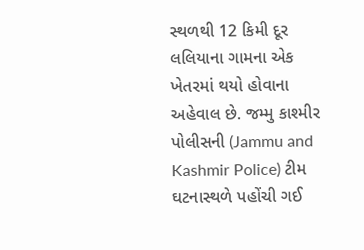સ્થળથી 12 કિમી દૂર લલિયાના ગામના એક ખેતરમાં થયો હોવાના અહેવાલ છે. જમ્મુ કાશ્મીર પોલીસની (Jammu and Kashmir Police) ટીમ ઘટનાસ્થળે પહોંચી ગઈ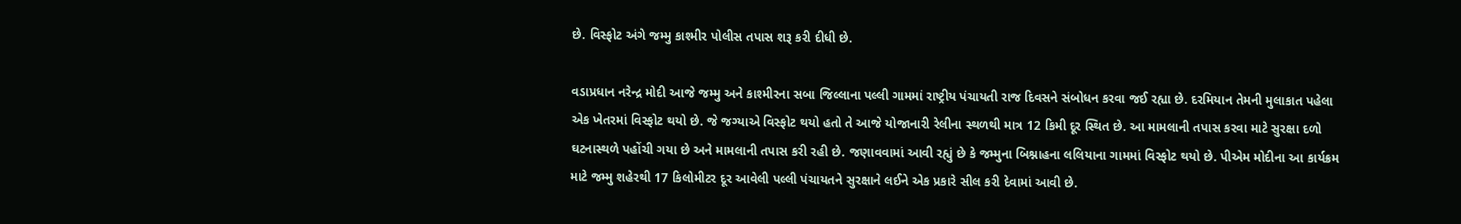છે. વિસ્ફોટ અંગે જમ્મુ કાશ્મીર પોલીસ તપાસ શરૂ કરી દીધી છે.

વડાપ્રધાન નરેન્દ્ર મોદી આજે જમ્મુ અને કાશ્મીરના સબા જિલ્લાના પલ્લી ગામમાં રાષ્ટ્રીય પંચાયતી રાજ દિવસને સંબોધન કરવા જઈ રહ્યા છે. દરમિયાન તેમની મુલાકાત પહેલા એક ખેતરમાં વિસ્ફોટ થયો છે. જે જગ્યાએ વિસ્ફોટ થયો હતો તે આજે યોજાનારી રેલીના સ્થળથી માત્ર 12 કિમી દૂર સ્થિત છે. આ મામલાની તપાસ કરવા માટે સુરક્ષા દળો ઘટનાસ્થળે પહોંચી ગયા છે અને મામલાની તપાસ કરી રહી છે. જણાવવામાં આવી રહ્યું છે કે જમ્મુના બિશ્નાહના લલિયાના ગામમાં વિસ્ફોટ થયો છે. પીએમ મોદીના આ કાર્યક્રમ માટે જમ્મુ શહેરથી 17 કિલોમીટર દૂર આવેલી પલ્લી પંચાયતને સુરક્ષાને લઈને એક પ્રકારે સીલ કરી દેવામાં આવી છે.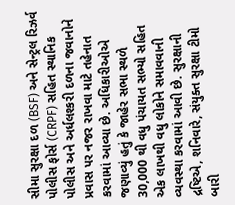સીમા સુરક્ષા દળ (BSF) અને સેન્ટ્રલ રિઝર્વ પોલીસ ફોર્સ (CRPF) સહિત સ્થાનિક પોલીસ અને અર્ધલશ્કરી દળના જવાનોને પ્રવાસ પર નજર રાખવા માટે તહેનાત કરવામાં આવ્યા છે. અધિકારીઓએ જણાવ્યું હતું કે જાહેર સભા સ્થળે 30,000 થી વધુ પંચાયત સભ્યો સહિત એક લાખથી વધુ લોકોને સમાવવાની વ્યવસ્થા કરવામાં આવી છે. સુરક્ષાની દ્રષ્ટિએ, શનિવારે, સંયુક્ત સુરક્ષા ટીમો બારી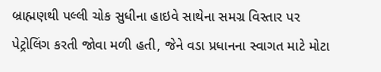બ્રાહ્મણથી પલ્લી ચોક સુધીના હાઇવે સાથેના સમગ્ર વિસ્તાર પર પેટ્રોલિંગ કરતી જોવા મળી હતી, જેને વડા પ્રધાનના સ્વાગત માટે મોટા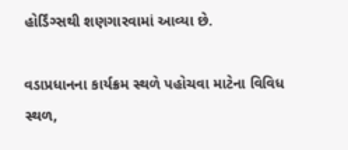હોર્ડિંગ્સથી શણગારવામાં આવ્યા છે.

વડાપ્રધાનના કાર્યક્રમ સ્થળે પહોચવા માટેના વિવિધ સ્થળ,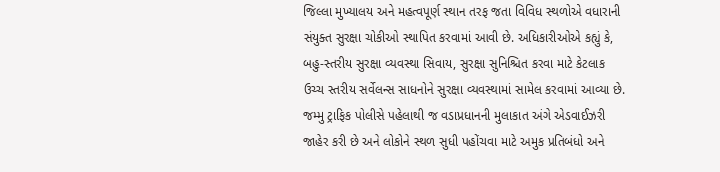જિલ્લા મુખ્યાલય અને મહત્વપૂર્ણ સ્થાન તરફ જતા વિવિધ સ્થળોએ વધારાની સંયુક્ત સુરક્ષા ચોકીઓ સ્થાપિત કરવામાં આવી છે. અધિકારીઓએ કહ્યું કે, બહુ-સ્તરીય સુરક્ષા વ્યવસ્થા સિવાય, સુરક્ષા સુનિશ્ચિત કરવા માટે કેટલાક ઉચ્ચ સ્તરીય સર્વેલન્સ સાધનોને સુરક્ષા વ્યવસ્થામાં સામેલ કરવામાં આવ્યા છે. જમ્મુ ટ્રાફિક પોલીસે પહેલાથી જ વડાપ્રધાનની મુલાકાત અંગે એડવાઈઝરી જાહેર કરી છે અને લોકોને સ્થળ સુધી પહોંચવા માટે અમુક પ્રતિબંધો અને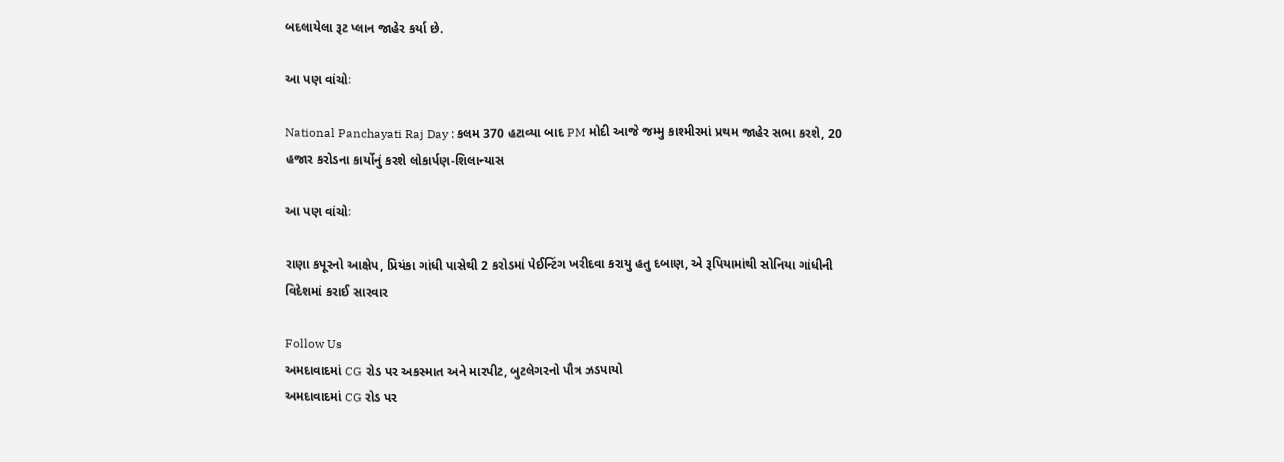બદલાયેલા રૂટ પ્લાન જાહેર કર્યા છે.

આ પણ વાંચોઃ

National Panchayati Raj Day : કલમ 370 હટાવ્યા બાદ PM મોદી આજે જમ્મુ કાશ્મીરમાં પ્રથમ જાહેર સભા કરશે, 20 હજાર કરોડના કાર્યોનું કરશે લોકાર્પણ-શિલાન્યાસ

આ પણ વાંચોઃ

રાણા કપૂરનો આક્ષેપ, પ્રિયંકા ગાંધી પાસેથી 2 કરોડમાં પેઈન્ટિંગ ખરીદવા કરાયુ હતુ દબાણ, એ રૂપિયામાંથી સોનિયા ગાંધીની વિદેશમાં કરાઈ સારવાર

Follow Us
અમદાવાદમાં CG રોડ પર અકસ્માત અને મારપીટ, બુટલેગરનો પૌત્ર ઝડપાયો
અમદાવાદમાં CG રોડ પર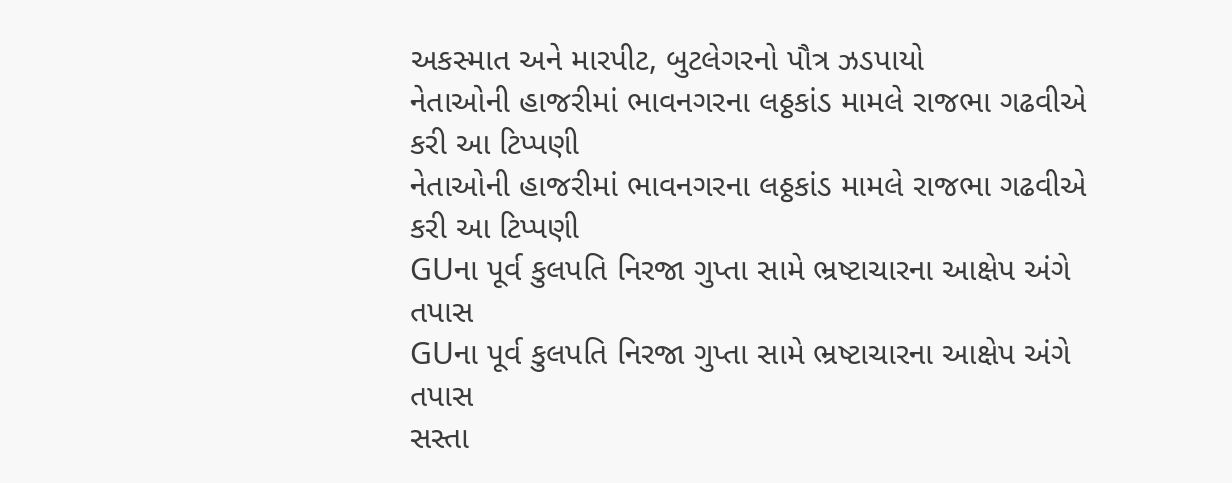અકસ્માત અને મારપીટ, બુટલેગરનો પૌત્ર ઝડપાયો
નેતાઓની હાજરીમાં ભાવનગરના લઠ્ઠકાંડ મામલે રાજભા ગઢવીએ કરી આ ટિપ્પણી
નેતાઓની હાજરીમાં ભાવનગરના લઠ્ઠકાંડ મામલે રાજભા ગઢવીએ કરી આ ટિપ્પણી
GUના પૂર્વ કુલપતિ નિરજા ગુપ્તા સામે ભ્રષ્ટાચારના આક્ષેપ અંગે તપાસ
GUના પૂર્વ કુલપતિ નિરજા ગુપ્તા સામે ભ્રષ્ટાચારના આક્ષેપ અંગે તપાસ
સસ્તા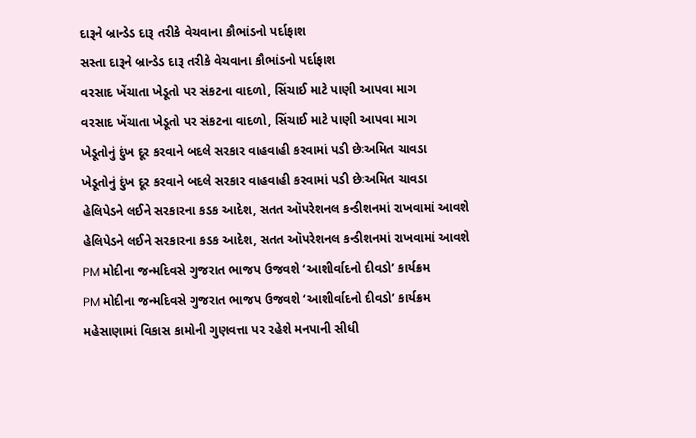દારૂને બ્રાન્ડેડ દારૂ તરીકે વેચવાના કૌભાંડનો પર્દાફાશ
સસ્તા દારૂને બ્રાન્ડેડ દારૂ તરીકે વેચવાના કૌભાંડનો પર્દાફાશ
વરસાદ ખેંચાતા ખેડૂતો પર સંકટના વાદળો, સિંચાઈ માટે પાણી આપવા માગ
વરસાદ ખેંચાતા ખેડૂતો પર સંકટના વાદળો, સિંચાઈ માટે પાણી આપવા માગ
ખેડૂતોનું દુંખ દૂર કરવાને બદલે સરકાર વાહવાહી કરવામાં પડી છેઃઅમિત ચાવડા
ખેડૂતોનું દુંખ દૂર કરવાને બદલે સરકાર વાહવાહી કરવામાં પડી છેઃઅમિત ચાવડા
હેલિપેડને લઈને સરકારના કડક આદેશ, સતત ઑપરેશનલ કન્ડીશનમાં રાખવામાં આવશે
હેલિપેડને લઈને સરકારના કડક આદેશ, સતત ઑપરેશનલ કન્ડીશનમાં રાખવામાં આવશે
PM મોદીના જન્મદિવસે ગુજરાત ભાજપ ઉજવશે ‘આશીર્વાદનો દીવડો’ કાર્યક્રમ
PM મોદીના જન્મદિવસે ગુજરાત ભાજપ ઉજવશે ‘આશીર્વાદનો દીવડો’ કાર્યક્રમ
મહેસાણામાં વિકાસ કામોની ગુણવત્તા પર રહેશે મનપાની સીધી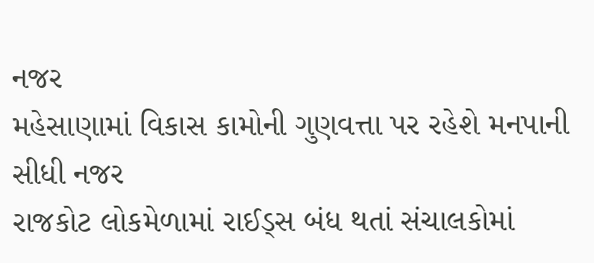નજર
મહેસાણામાં વિકાસ કામોની ગુણવત્તા પર રહેશે મનપાની સીધી નજર
રાજકોટ લોકમેળામાં રાઈડ્સ બંધ થતાં સંચાલકોમાં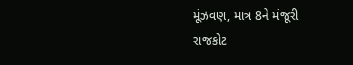મૂંઝવણ, માત્ર 8ને મંજૂરી
રાજકોટ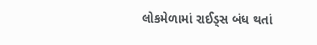લોકમેળામાં રાઈડ્સ બંધ થતાં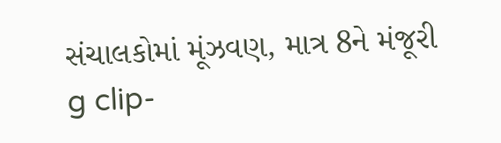સંચાલકોમાં મૂંઝવણ, માત્ર 8ને મંજૂરી
g clip-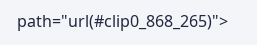path="url(#clip0_868_265)">